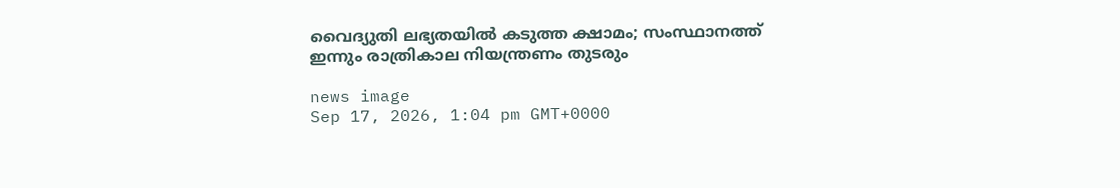വൈദ്യുതി ലഭ്യതയിൽ കടുത്ത ക്ഷാമം; സംസ്ഥാനത്ത് ഇന്നും രാത്രികാല നിയന്ത്രണം തുടരും

news image
Sep 17, 2026, 1:04 pm GMT+0000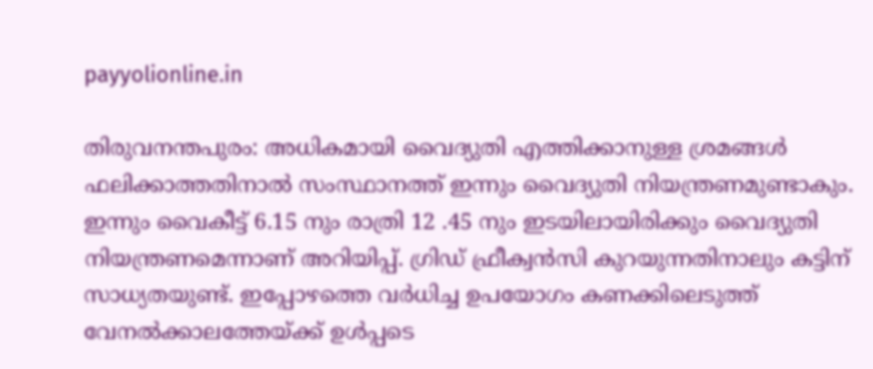payyolionline.in

തിരുവനന്തപുരം: അധികമായി വൈദ്യുതി എത്തിക്കാനുള്ള ശ്രമങ്ങൾ ഫലിക്കാത്തതിനാൽ സംസ്ഥാനത്ത് ഇന്നും വൈദ്യുതി നിയന്ത്രണമുണ്ടാകും. ഇന്നും വൈകീട്ട് 6.15 നും രാത്രി 12 .45 നും ഇടയിലായിരിക്കും വൈദ്യുതി നിയന്ത്രണമെന്നാണ് അറിയിപ്പ്. ഗ്രിഡ് ഫ്രീക്വൻസി കുറയുന്നതിനാലും കട്ടിന് സാധ്യതയുണ്ട്. ഇപ്പോഴത്തെ വർധിച്ച ഉപയോഗം കണക്കിലെടുത്ത് വേനൽക്കാലത്തേയ്ക്ക് ഉൾപ്പടെ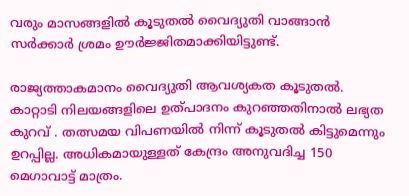വരും മാസങ്ങളിൽ കൂടുതൽ വൈദ്യുതി വാങ്ങാൻ സർക്കാർ ശ്രമം ഊർജ്ജിതമാക്കിയിട്ടുണ്ട്.

രാജ്യത്താകമാനം വൈദ്യുതി ആവശ്യകത കൂടുതൽ. കാറ്റാടി നിലയങ്ങളിലെ ഉത്പാദനം കുറഞ്ഞതിനാൽ ലഭ്യത കുറവ് . തത്സമയ വിപണയിൽ നിന്ന് കൂടുതൽ കിട്ടുമെന്നും ഉറപ്പില്ല. അധികമായുള്ളത് കേന്ദ്രം അനുവദിച്ച 150 മെഗാവാട്ട് മാത്രം.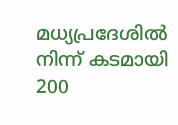മധ്യപ്രദേശിൽ നിന്ന് കടമായി 200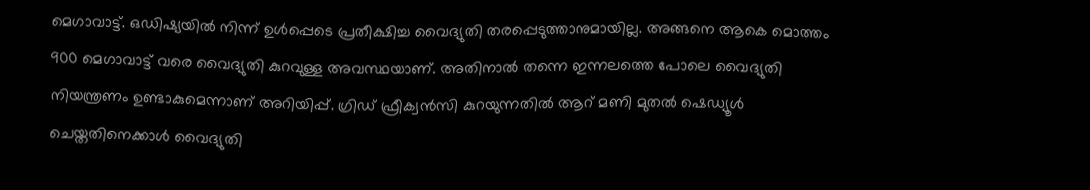മെഗാവാട്ട്. ഒഡിഷ്യയിൽ നിന്ന് ഉൾപ്പെടെ പ്രതീക്ഷിച്ച വൈദ്യുതി തരപ്പെടുത്താനുമായില്ല. അങ്ങനെ ആകെ മൊത്തം 900 മെഗാവാട്ട് വരെ വൈദ്യുതി കുറവുള്ള അവസ്ഥയാണ്. അതിനാൽ തന്നെ ഇന്നലത്തെ പോലെ വൈദ്യുതി നിയന്ത്രണം ഉണ്ടാകുമെന്നാണ് അറിയിപ്പ്. ഗ്രിഡ് ഫ്രീക്വൻസി കുറയുന്നതിൽ ആറ് മണി മുതൽ ഷെഡ്യൂൾ ചെയ്തതിനെക്കാൾ വൈദ്യുതി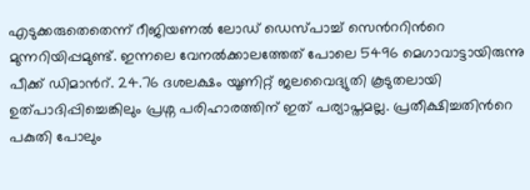എടുക്കരുതെതെന്ന് റീജിയണൽ ലോഡ് ഡെസ്പാച്ച് സെൻററിൻറെ മുന്നറിയിപ്പമുണ്ട്. ഇന്നലെ വേനൽക്കാലത്തേത് പോലെ 5496 മെഗാവാട്ടായിരുന്നു പീക്ക് ഡിമാൻറ്. 24.76 ദശലക്ഷം യൂണിറ്റ് ജലവൈദ്യുതി കൂടുതലായി ഉത്പാദിപ്പിച്ചെങ്കിലും പ്രശ്ന പരിഹാരത്തിന് ഇത് പര്യാപ്തമല്ല. പ്രതീക്ഷിച്ചതിൻറെ പകുതി പോലും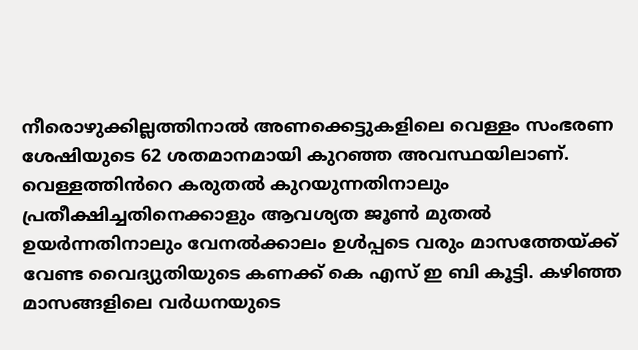നീരൊഴുക്കില്ലത്തിനാൽ അണക്കെട്ടുകളിലെ വെള്ളം സംഭരണ ശേഷിയുടെ 62 ശതമാനമായി കുറഞ്ഞ അവസ്ഥയിലാണ്. വെള്ളത്തിൻറെ കരുതൽ കുറയുന്നതിനാലും പ്രതീക്ഷിച്ചതിനെക്കാളും ആവശ്യത ജൂൺ മുതൽ ഉയർന്നതിനാലും വേനൽക്കാലം ഉൾപ്പടെ വരും മാസത്തേയ്ക്ക് വേണ്ട വൈദ്യുതിയുടെ കണക്ക് കെ എസ് ഇ ബി കൂട്ടി. കഴിഞ്ഞ മാസങ്ങളിലെ വർധനയുടെ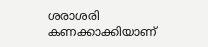ശരാശരി കണക്കാക്കിയാണ്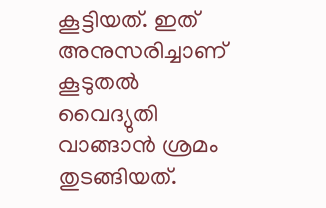കൂട്ടിയത്. ഇത് അനുസരിച്ചാണ് കൂടുതൽ വൈദ്യുതി വാങ്ങാൻ ശ്രമം തുടങ്ങിയത്.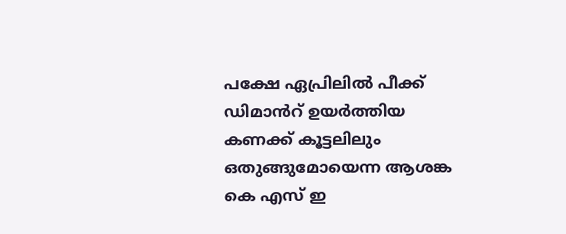പക്ഷേ ഏപ്രിലിൽ പീക്ക് ഡിമാൻറ് ഉയർത്തിയ കണക്ക് കൂട്ടലിലും ഒതുങ്ങുമോയെന്ന ആശങ്ക കെ എസ് ഇ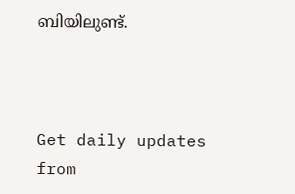ബിയിലുണ്ട്.



Get daily updates from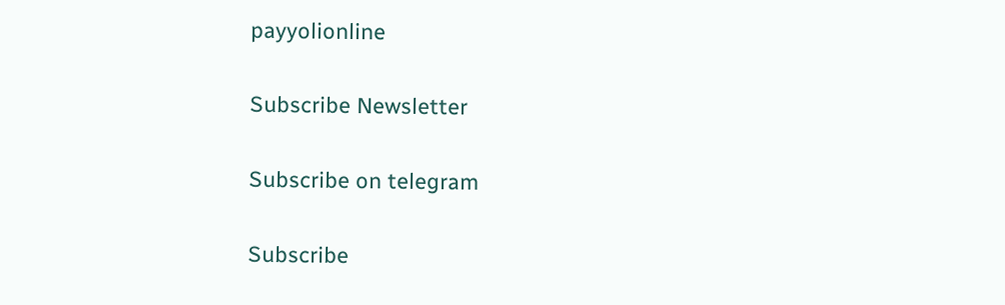payyolionline

Subscribe Newsletter

Subscribe on telegram

Subscribe